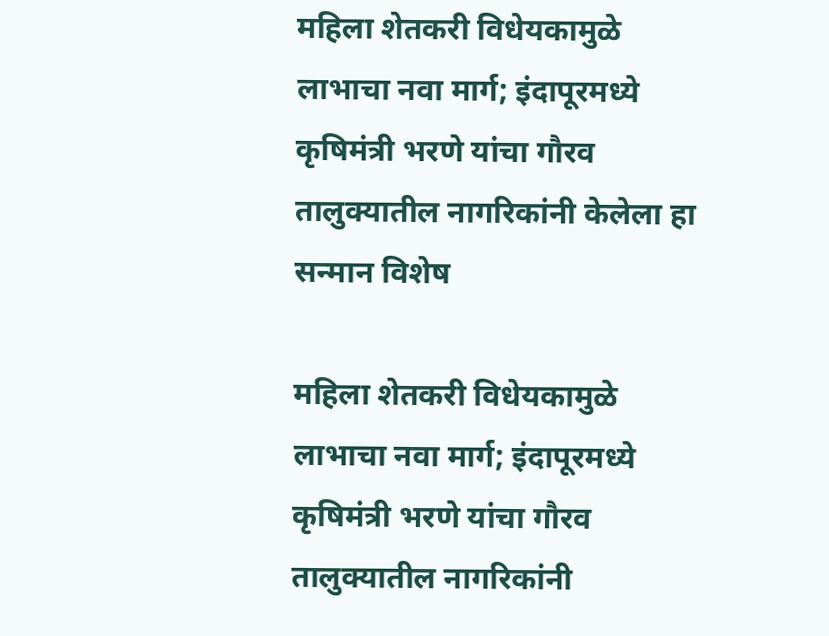महिला शेतकरी विधेयकामुळे लाभाचा नवा मार्ग; इंदापूरमध्ये कृषिमंत्री भरणे यांचा गौरव
तालुक्यातील नागरिकांनी केलेला हा सन्मान विशेष

महिला शेतकरी विधेयकामुळे लाभाचा नवा मार्ग; इंदापूरमध्ये कृषिमंत्री भरणे यांचा गौरव
तालुक्यातील नागरिकांनी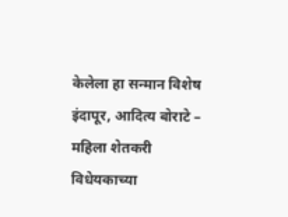केलेला हा सन्मान विशेष
इंदापूर, आदित्य बोराटे –
महिला शेतकरी विधेयकाच्या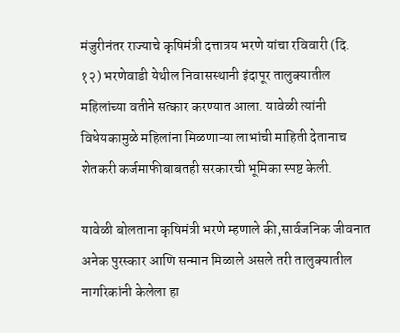मंजुरीनंतर राज्याचे कृषिमंत्री दत्तात्रय भरणे यांचा रविवारी (दि. १२) भरणेवाडी येथील निवासस्थानी इंदापूर तालुक्यातील महिलांच्या वतीने सत्कार करण्यात आला. यावेळी त्यांनी विधेयकामुळे महिलांना मिळणाऱ्या लाभांची माहिती देतानाच शेतकरी कर्जमाफीबाबतही सरकारची भूमिका स्पष्ट केली.

यावेळी बोलताना कृषिमंत्री भरणे म्हणाले की,सार्वजनिक जीवनात अनेक पुरस्कार आणि सन्मान मिळाले असले तरी तालुक्यातील नागरिकांनी केलेला हा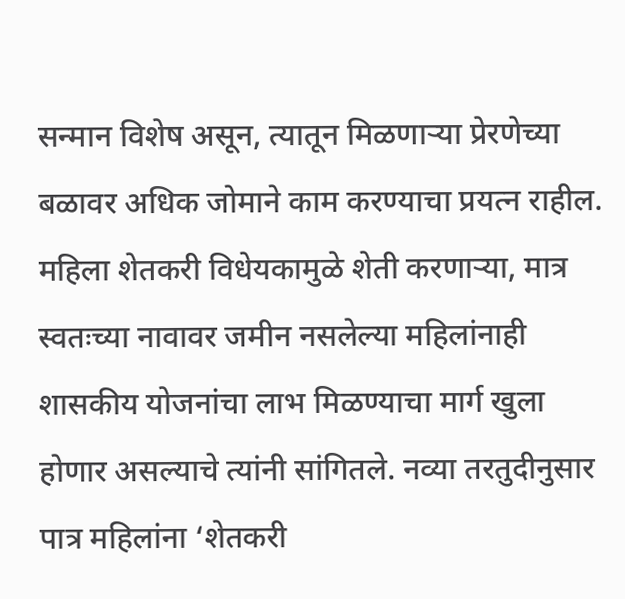सन्मान विशेष असून, त्यातून मिळणाऱ्या प्रेरणेच्या बळावर अधिक जोमाने काम करण्याचा प्रयत्न राहील.
महिला शेतकरी विधेयकामुळे शेती करणाऱ्या, मात्र स्वतःच्या नावावर जमीन नसलेल्या महिलांनाही शासकीय योजनांचा लाभ मिळण्याचा मार्ग खुला होणार असल्याचे त्यांनी सांगितले. नव्या तरतुदीनुसार पात्र महिलांना ‘शेतकरी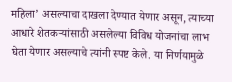महिला’ असल्याचा दाखला देण्यात येणार असून, त्याच्या आधारे शेतकऱ्यांसाठी असलेल्या विविध योजनांचा लाभ घेता येणार असल्याचे त्यांनी स्पष्ट केले. या निर्णयामुळे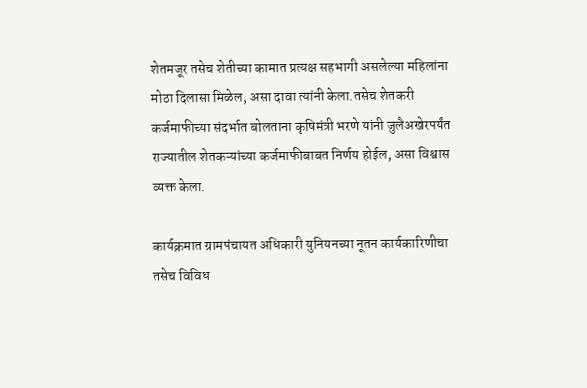शेतमजूर तसेच शेतीच्या कामात प्रत्यक्ष सहभागी असलेल्या महिलांना मोठा दिलासा मिळेल, असा दावा त्यांनी केला.तसेच शेतकरी कर्जमाफीच्या संदर्भात बोलताना कृषिमंत्री भरणे यांनी जुलैअखेरपर्यंत राज्यातील शेतकऱ्यांच्या कर्जमाफीबाबत निर्णय होईल, असा विश्वास व्यक्त केला.

कार्यक्रमात ग्रामपंचायत अधिकारी युनियनच्या नूतन कार्यकारिणीचा तसेच विविध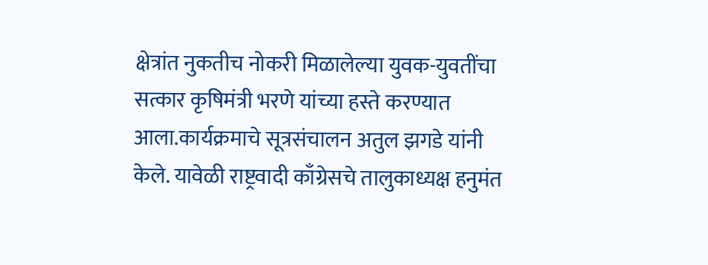क्षेत्रांत नुकतीच नोकरी मिळालेल्या युवक-युवतींचा सत्कार कृषिमंत्री भरणे यांच्या हस्ते करण्यात आला.कार्यक्रमाचे सूत्रसंचालन अतुल झगडे यांनी केले. यावेळी राष्ट्रवादी काँग्रेसचे तालुकाध्यक्ष हनुमंत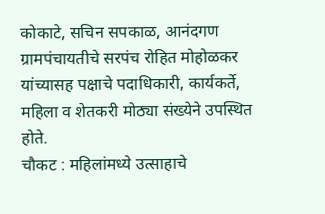कोकाटे, सचिन सपकाळ, आनंदगण ग्रामपंचायतीचे सरपंच रोहित मोहोळकर यांच्यासह पक्षाचे पदाधिकारी, कार्यकर्ते, महिला व शेतकरी मोठ्या संख्येने उपस्थित होते.
चौकट : महिलांमध्ये उत्साहाचे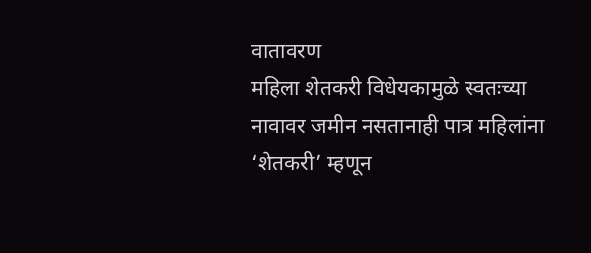वातावरण
महिला शेतकरी विधेयकामुळे स्वतःच्या नावावर जमीन नसतानाही पात्र महिलांना ‘शेतकरी’ म्हणून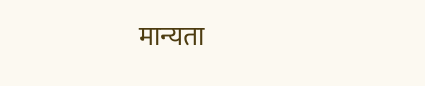मान्यता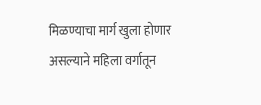मिळण्याचा मार्ग खुला होणार असल्याने महिला वर्गातून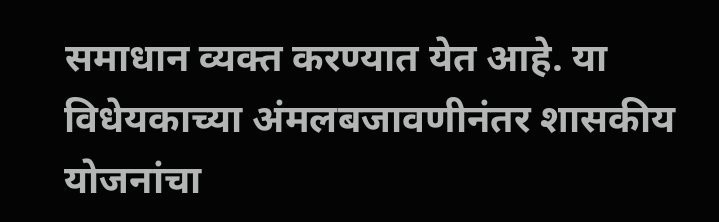समाधान व्यक्त करण्यात येत आहे. या विधेयकाच्या अंमलबजावणीनंतर शासकीय योजनांचा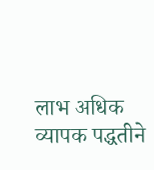लाभ अधिक व्यापक पद्धतीने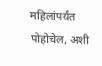महिलांपर्यंत पोहोचेल, अशी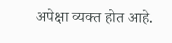अपेक्षा व्यक्त होत आहे.